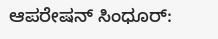ಆಪರೇಷನ್ ಸಿಂಧೂರ್: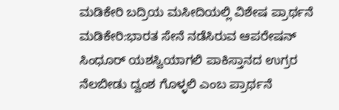ಮಡಿಕೇರಿ ಬದ್ರಿಯ ಮಸೀದಿಯಲ್ಲಿ ವಿಶೇಷ ಪ್ರಾರ್ಥನೆ
ಮಡಿಕೇರಿ:ಭಾರತ ಸೇನೆ ನಡೆಸಿರುವ ಆಪರೇಷನ್ ಸಿಂಧೂರ್ ಯಶಸ್ವಿಯಾಗಲಿ ಪಾಕಿಸ್ತಾನದ ಉಗ್ರರ ನೆಲಬೀಡು ದ್ವಂಶ ಗೊಳ್ಳಲಿ ಎಂಬ ಪ್ರಾರ್ಥನೆ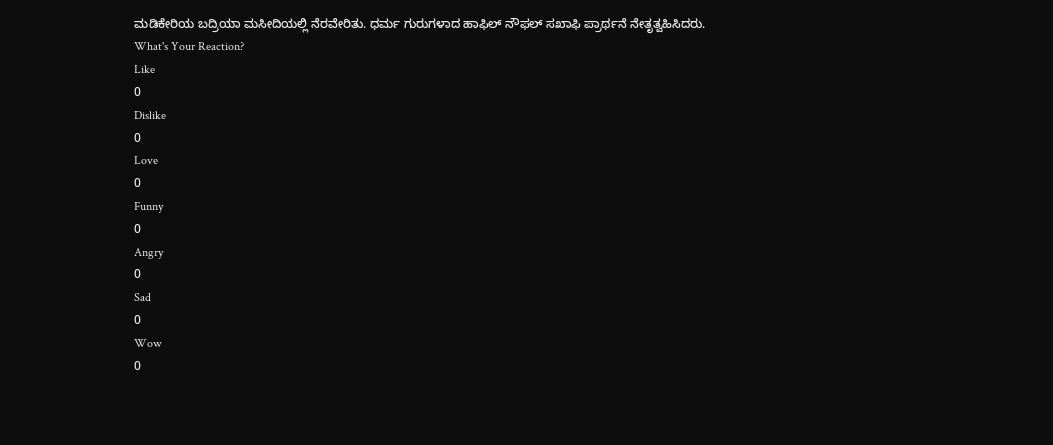ಮಡಿಕೇರಿಯ ಬದ್ರಿಯಾ ಮಸೀದಿಯಲ್ಲಿ ನೆರವೇರಿತು. ಧರ್ಮ ಗುರುಗಳಾದ ಹಾಫಿಲ್ ನೌಫಲ್ ಸಖಾಫಿ ಪ್ರಾರ್ಥನೆ ನೇತೃತ್ವಹಿಸಿದರು.
What's Your Reaction?
Like
0
Dislike
0
Love
0
Funny
0
Angry
0
Sad
0
Wow
0